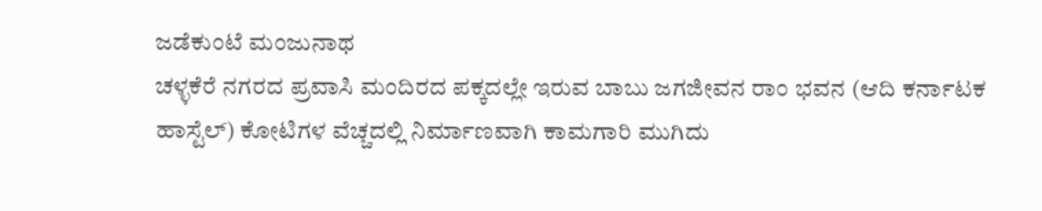ಜಡೆಕುಂಟೆ ಮಂಜುನಾಥ
ಚಳ್ಳಕೆರೆ ನಗರದ ಪ್ರವಾಸಿ ಮಂದಿರದ ಪಕ್ಕದಲ್ಲೇ ಇರುವ ಬಾಬು ಜಗಜೀವನ ರಾಂ ಭವನ (ಆದಿ ಕರ್ನಾಟಕ ಹಾಸ್ಟೆಲ್) ಕೋಟಿಗಳ ವೆಚ್ಚದಲ್ಲಿ ನಿರ್ಮಾಣವಾಗಿ ಕಾಮಗಾರಿ ಮುಗಿದು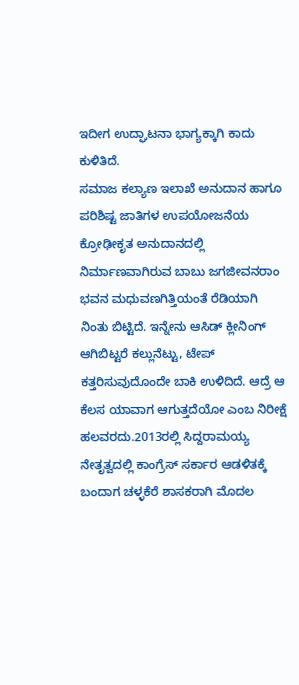ಇದೀಗ ಉದ್ಘಾಟನಾ ಭಾಗ್ಯಕ್ಕಾಗಿ ಕಾದು ಕುಳಿತಿದೆ.
ಸಮಾಜ ಕಲ್ಯಾಣ ಇಲಾಖೆ ಅನುದಾನ ಹಾಗೂ ಪರಿಶಿಷ್ಟ ಜಾತಿಗಳ ಉಪಯೋಜನೆಯ ಕ್ರೋಢೀಕೃತ ಅನುದಾನದಲ್ಲಿ ನಿರ್ಮಾಣವಾಗಿರುವ ಬಾಬು ಜಗಜೀವನರಾಂ ಭವನ ಮಧುವಣಗಿತ್ತಿಯಂತೆ ರೆಡಿಯಾಗಿ ನಿಂತು ಬಿಟ್ಟಿದೆ. ಇನ್ನೇನು ಆಸಿಡ್ ಕ್ಲೀನಿಂಗ್ ಆಗಿಬಿಟ್ಟರೆ ಕಲ್ಲುನೆಟ್ಟು, ಟೇಪ್ ಕತ್ತರಿಸುವುದೊಂದೇ ಬಾಕಿ ಉಳಿದಿದೆ. ಆದ್ರೆ ಆ ಕೆಲಸ ಯಾವಾಗ ಆಗುತ್ತದೆಯೋ ಎಂಬ ನಿರೀಕ್ಷೆ ಹಲವರದು.2013ರಲ್ಲಿ ಸಿದ್ದರಾಮಯ್ಯ ನೇತೃತ್ವದಲ್ಲಿ ಕಾಂಗ್ರೆಸ್ ಸರ್ಕಾರ ಆಡಳಿತಕ್ಕೆ ಬಂದಾಗ ಚಳ್ಳಕೆರೆ ಶಾಸಕರಾಗಿ ಮೊದಲ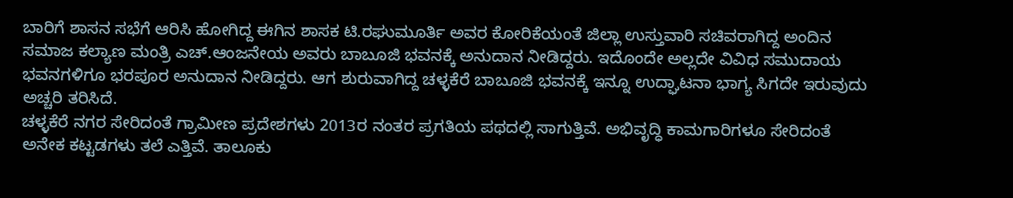ಬಾರಿಗೆ ಶಾಸನ ಸಭೆಗೆ ಆರಿಸಿ ಹೋಗಿದ್ದ ಈಗಿನ ಶಾಸಕ ಟಿ.ರಘುಮೂರ್ತಿ ಅವರ ಕೋರಿಕೆಯಂತೆ ಜಿಲ್ಲಾ ಉಸ್ತುವಾರಿ ಸಚಿವರಾಗಿದ್ದ ಅಂದಿನ ಸಮಾಜ ಕಲ್ಯಾಣ ಮಂತ್ರಿ ಎಚ್.ಆಂಜನೇಯ ಅವರು ಬಾಬೂಜಿ ಭವನಕ್ಕೆ ಅನುದಾನ ನೀಡಿದ್ದರು. ಇದೊಂದೇ ಅಲ್ಲದೇ ವಿವಿಧ ಸಮುದಾಯ ಭವನಗಳಿಗೂ ಭರಪೂರ ಅನುದಾನ ನೀಡಿದ್ದರು. ಆಗ ಶುರುವಾಗಿದ್ದ ಚಳ್ಳಕೆರೆ ಬಾಬೂಜಿ ಭವನಕ್ಕೆ ಇನ್ನೂ ಉದ್ಘಾಟನಾ ಭಾಗ್ಯ ಸಿಗದೇ ಇರುವುದು ಅಚ್ಚರಿ ತರಿಸಿದೆ.
ಚಳ್ಳಕೆರೆ ನಗರ ಸೇರಿದಂತೆ ಗ್ರಾಮೀಣ ಪ್ರದೇಶಗಳು 2013ರ ನಂತರ ಪ್ರಗತಿಯ ಪಥದಲ್ಲಿ ಸಾಗುತ್ತಿವೆ. ಅಭಿವೃದ್ಧಿ ಕಾಮಗಾರಿಗಳೂ ಸೇರಿದಂತೆ ಅನೇಕ ಕಟ್ಟಡಗಳು ತಲೆ ಎತ್ತಿವೆ. ತಾಲೂಕು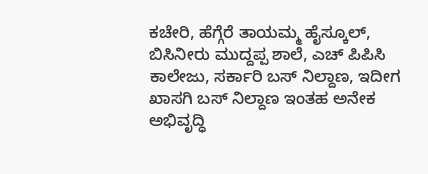ಕಚೇರಿ, ಹೆಗ್ಗೆರೆ ತಾಯಮ್ಮ ಹೈಸ್ಕೂಲ್, ಬಿಸಿನೀರು ಮುದ್ದಪ್ಪ ಶಾಲೆ, ಎಚ್ ಪಿಪಿಸಿ ಕಾಲೇಜು, ಸರ್ಕಾರಿ ಬಸ್ ನಿಲ್ದಾಣ, ಇದೀಗ ಖಾಸಗಿ ಬಸ್ ನಿಲ್ದಾಣ ಇಂತಹ ಅನೇಕ ಅಭಿವೃದ್ಧಿ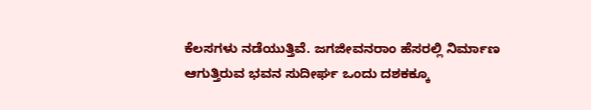ಕೆಲಸಗಳು ನಡೆಯುತ್ತಿವೆ. ಜಗಜೀವನರಾಂ ಹೆಸರಲ್ಲಿ ನಿರ್ಮಾಣ ಆಗುತ್ತಿರುವ ಭವನ ಸುದೀರ್ಘ ಒಂದು ದಶಕಕ್ಕೂ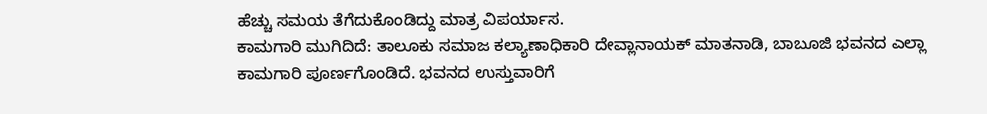ಹೆಚ್ಚು ಸಮಯ ತೆಗೆದುಕೊಂಡಿದ್ದು ಮಾತ್ರ ವಿಪರ್ಯಾಸ.
ಕಾಮಗಾರಿ ಮುಗಿದಿದೆ: ತಾಲೂಕು ಸಮಾಜ ಕಲ್ಯಾಣಾಧಿಕಾರಿ ದೇವ್ಲಾನಾಯಕ್ ಮಾತನಾಡಿ, ಬಾಬೂಜಿ ಭವನದ ಎಲ್ಲಾ ಕಾಮಗಾರಿ ಪೂರ್ಣಗೊಂಡಿದೆ. ಭವನದ ಉಸ್ತುವಾರಿಗೆ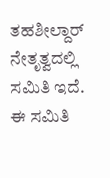ತಹಶೀಲ್ದಾರ್ ನೇತೃತ್ವದಲ್ಲಿ ಸಮಿತಿ ಇದೆ. ಈ ಸಮಿತಿ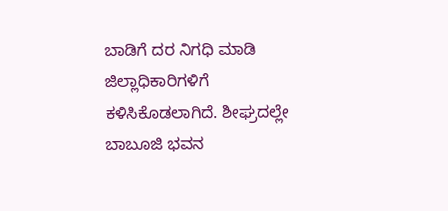ಬಾಡಿಗೆ ದರ ನಿಗಧಿ ಮಾಡಿ ಜಿಲ್ಲಾಧಿಕಾರಿಗಳಿಗೆ ಕಳಿಸಿಕೊಡಲಾಗಿದೆ. ಶೀಘ್ರದಲ್ಲೇ ಬಾಬೂಜಿ ಭವನ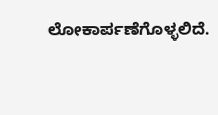ಲೋಕಾರ್ಪಣೆಗೊಳ್ಳಲಿದೆ.